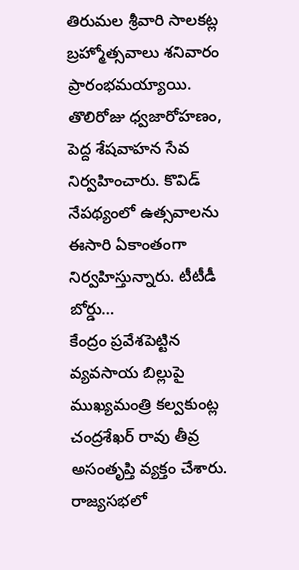తిరుమల శ్రీవారి సాలకట్ల బ్రహ్మోత్సవాలు శనివారం ప్రారంభమయ్యాయి. తొలిరోజు ధ్వజారోహణం, పెద్ద శేషవాహన సేవ నిర్వహించారు. కొవిడ్ నేపథ్యంలో ఉత్సవాలను ఈసారి ఏకాంతంగా నిర్వహిస్తున్నారు. టీటీడీ బోర్డు…
కేంద్రం ప్రవేశపెట్టిన వ్యవసాయ బిల్లుపై ముఖ్యమంత్రి కల్వకుంట్ల చంద్రశేఖర్ రావు తీవ్ర అసంతృప్తి వ్యక్తం చేశారు. రాజ్యసభలో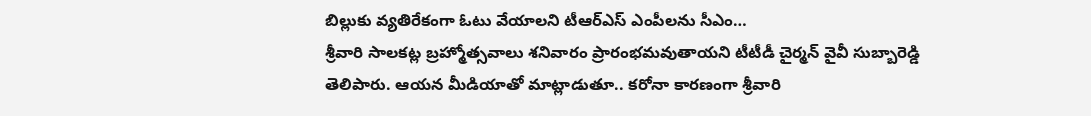బిల్లుకు వ్యతిరేకంగా ఓటు వేయాలని టీఆర్ఎస్ ఎంపీలను సీఎం…
శ్రీవారి సాలకట్ల బ్రహ్మోత్సవాలు శనివారం ప్రారంభమవుతాయని టీటీడీ చైర్మన్ వైవీ సుబ్బారెడ్డి తెలిపారు. ఆయన మీడియాతో మాట్లాడుతూ.. కరోనా కారణంగా శ్రీవారి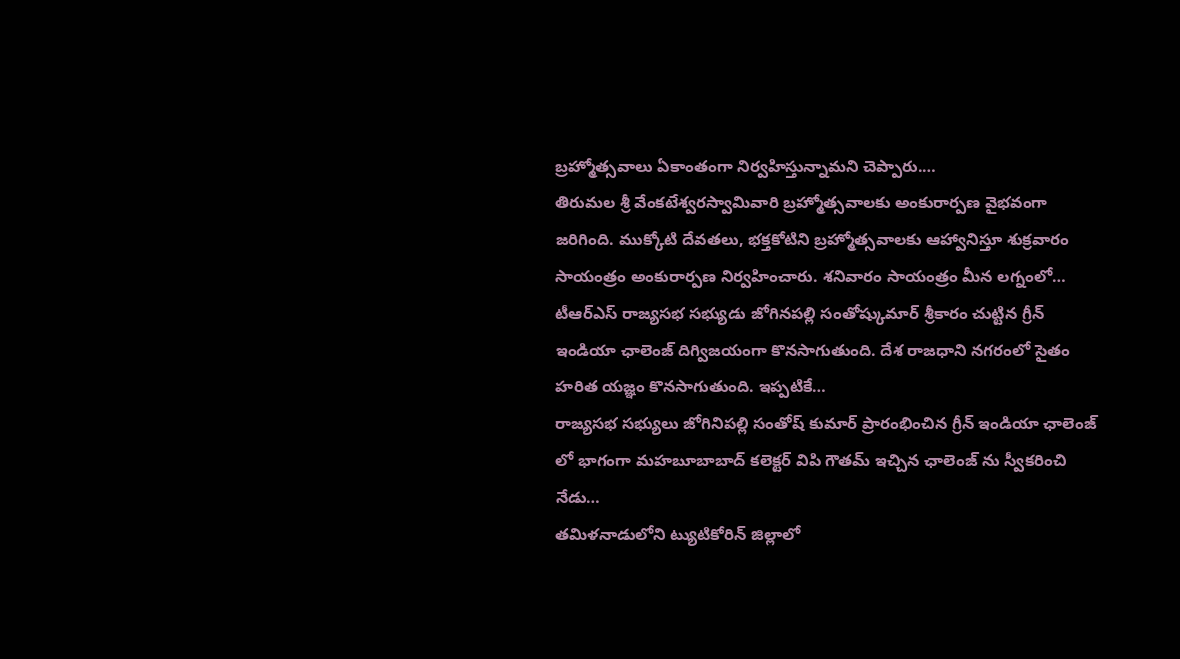బ్రహ్మోత్సవాలు ఏకాంతంగా నిర్వహిస్తున్నామని చెప్పారు.…
తిరుమల శ్రీ వేంకటేశ్వరస్వామివారి బ్రహ్మోత్సవాలకు అంకురార్పణ వైభవంగా జరిగింది. ముక్కోటి దేవతలు, భక్తకోటిని బ్రహ్మోత్సవాలకు ఆహ్వానిస్తూ శుక్రవారం సాయంత్రం అంకురార్పణ నిర్వహించారు. శనివారం సాయంత్రం మీన లగ్నంలో…
టీఆర్ఎస్ రాజ్యసభ సభ్యుడు జోగినపల్లి సంతోష్కుమార్ శ్రీకారం చుట్టిన గ్రీన్ ఇండియా ఛాలెంజ్ దిగ్విజయంగా కొనసాగుతుంది. దేశ రాజధాని నగరంలో సైతం హరిత యజ్ఞం కొనసాగుతుంది. ఇప్పటికే…
రాజ్యసభ సభ్యులు జోగినిపల్లి సంతోష్ కుమార్ ప్రారంభించిన గ్రీన్ ఇండియా ఛాలెంజ్ లో భాగంగా మహబూబాబాద్ కలెక్టర్ విపి గౌతమ్ ఇచ్చిన ఛాలెంజ్ ను స్వీకరించి నేడు…
తమిళనాడులోని ట్యుటికోరిన్ జిల్లాలో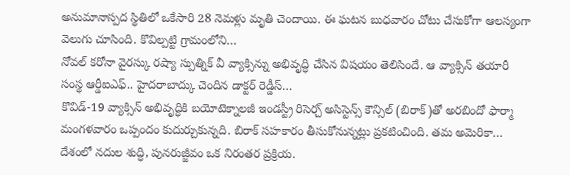అనుమానాస్పద స్థితిలో ఒకేసారి 28 నెమళ్లు మృతి చెందాయి. ఈ ఘటన బుధవారం చోటు చేసుకోగా ఆలస్యంగా వెలుగు చూసింది. కొవిల్పట్టి గ్రామంలోని…
నోవల్ కరోనా వైరస్కు రష్యా స్పుత్నిక్ వీ వ్యాక్సిన్ను అభివృద్ధి చేసిన విషయం తెలిసిందే. ఆ వ్యాక్సిన్ తయారీ సంస్థ ఆర్డీఐఎఫ్.. హైదరాబాద్కు చెందిన డాక్టర్ రెడ్డీస్…
కొవిడ్-19 వ్యాక్సిన్ అభివృద్ధికి బయోటెక్నాలజీ ఇండస్ట్రీ రిసెర్చ్ అసిస్టెన్స్ కౌన్సిల్ (బిరాక్)తో అరబిందో ఫార్మా మంగళవారం ఒప్పందం కుదుర్చుకున్నది. బిరాక్ సహకారం తీసుకోనున్నట్లు ప్రకటించింది. తమ అమెరికా…
దేశంలో నదుల శుద్ధి, పునరుజ్జీవం ఒక నిరంతర ప్రక్రియ.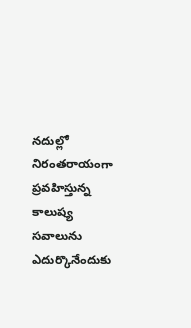నదుల్లో నిరంతరాయంగా ప్రవహిస్తున్న కాలుష్య సవాలును ఎదుర్కొనేందుకు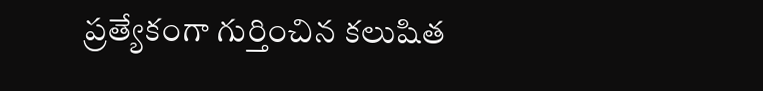ప్రత్యేకంగా గుర్తించిన కలుషిత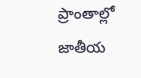ప్రాంతాల్లో జాతీయ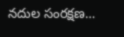నదుల సంరక్షణ…